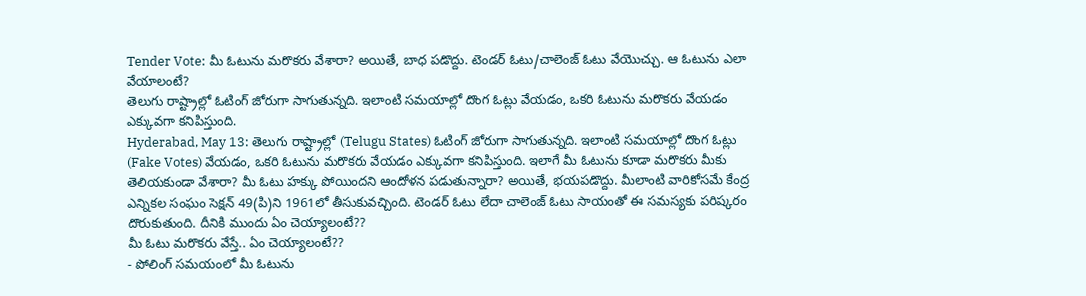Tender Vote: మీ ఓటును మరొకరు వేశారా? అయితే, బాధ పడొద్దు. టెండర్ ఓటు/చాలెంజ్ ఓటు వేయొచ్చు. ఆ ఓటును ఎలా వేయాలంటే?
తెలుగు రాష్ట్రాల్లో ఓటింగ్ జోరుగా సాగుతున్నది. ఇలాంటి సమయాల్లో దొంగ ఓట్లు వేయడం, ఒకరి ఓటును మరొకరు వేయడం ఎక్కువగా కనిపిస్తుంది.
Hyderabad, May 13: తెలుగు రాష్ట్రాల్లో (Telugu States) ఓటింగ్ జోరుగా సాగుతున్నది. ఇలాంటి సమయాల్లో దొంగ ఓట్లు (Fake Votes) వేయడం, ఒకరి ఓటును మరొకరు వేయడం ఎక్కువగా కనిపిస్తుంది. ఇలాగే మీ ఓటును కూడా మరొకరు మీకు తెలియకుండా వేశారా? మీ ఓటు హక్కు పోయిందని ఆందోళన పడుతున్నారా? అయితే, భయపడొద్దు. మీలాంటి వారికోసమే కేంద్ర ఎన్నికల సంఘం సెక్షన్ 49(పి)ని 1961లో తీసుకువచ్చింది. టెండర్ ఓటు లేదా చాలెంజ్ ఓటు సాయంతో ఈ సమస్యకు పరిష్కరం దొరుకుతుంది. దీనికి ముందు ఏం చెయ్యాలంటే??
మీ ఓటు మరొకరు వేస్తే.. ఏం చెయ్యాలంటే??
- పోలింగ్ సమయంలో మీ ఓటును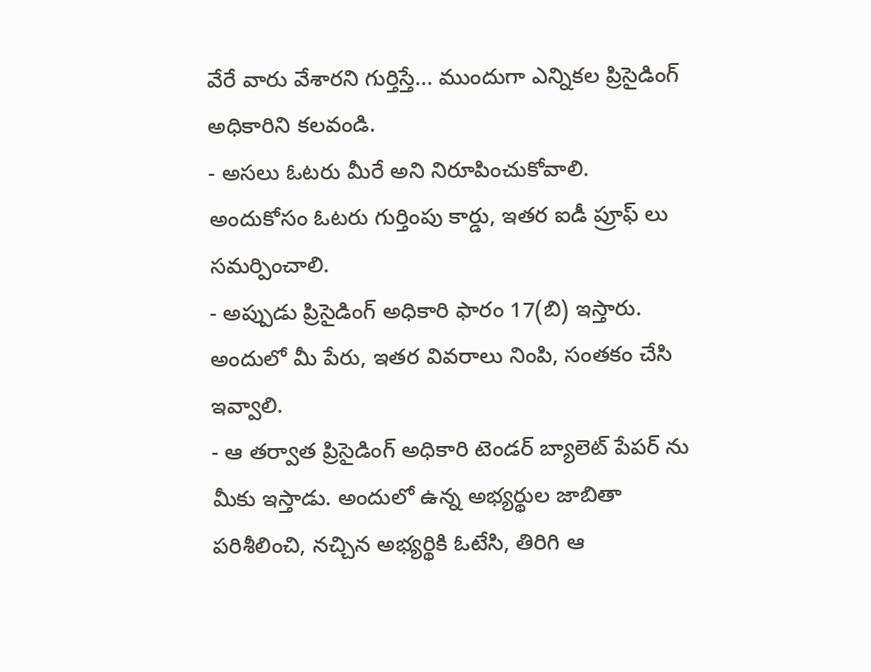వేరే వారు వేశారని గుర్తిస్తే... ముందుగా ఎన్నికల ప్రిసైడింగ్ అధికారిని కలవండి.
- అసలు ఓటరు మీరే అని నిరూపించుకోవాలి. అందుకోసం ఓటరు గుర్తింపు కార్డు, ఇతర ఐడీ ప్రూఫ్ లు సమర్పించాలి.
- అప్పుడు ప్రిసైడింగ్ అధికారి ఫారం 17(బి) ఇస్తారు. అందులో మీ పేరు, ఇతర వివరాలు నింపి, సంతకం చేసి ఇవ్వాలి.
- ఆ తర్వాత ప్రిసైడింగ్ అధికారి టెండర్ బ్యాలెట్ పేపర్ ను మీకు ఇస్తాడు. అందులో ఉన్న అభ్యర్థుల జాబితా పరిశీలించి, నచ్చిన అభ్యర్థికి ఓటేసి, తిరిగి ఆ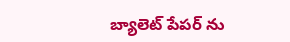బ్యాలెట్ పేపర్ ను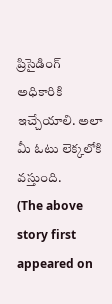ప్రిసైడింగ్ అధికారికి ఇచ్చేయాలి. అలా మీ ఓటు లెక్కలోకి వస్తుంది.
(The above story first appeared on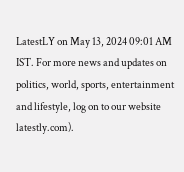LatestLY on May 13, 2024 09:01 AM IST. For more news and updates on politics, world, sports, entertainment and lifestyle, log on to our website latestly.com).